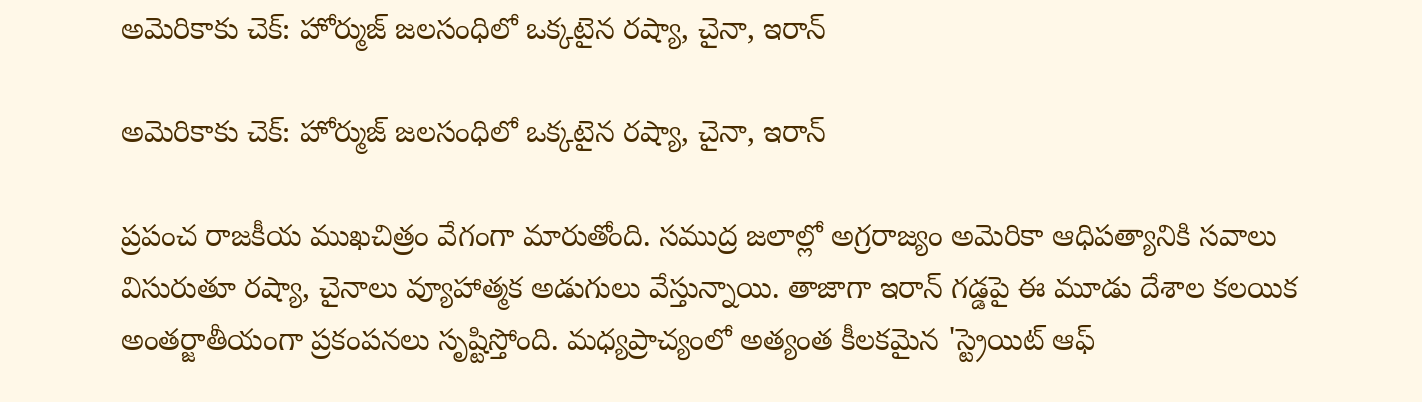అమెరికాకు చెక్: హోర్ముజ్ జలసంధిలో ఒక్కటైన రష్యా, చైనా, ఇరాన్

అమెరికాకు చెక్: హోర్ముజ్ జలసంధిలో ఒక్కటైన రష్యా, చైనా, ఇరాన్

ప్రపంచ రాజకీయ ముఖచిత్రం వేగంగా మారుతోంది. సముద్ర జలాల్లో అగ్రరాజ్యం అమెరికా ఆధిపత్యానికి సవాలు విసురుతూ రష్యా, చైనాలు వ్యూహాత్మక అడుగులు వేస్తున్నాయి. తాజాగా ఇరాన్ గడ్డపై ఈ మూడు దేశాల కలయిక అంతర్జాతీయంగా ప్రకంపనలు సృష్టిస్తోంది. మధ్యప్రాచ్యంలో అత్యంత కీలకమైన 'స్ట్రెయిట్ ఆఫ్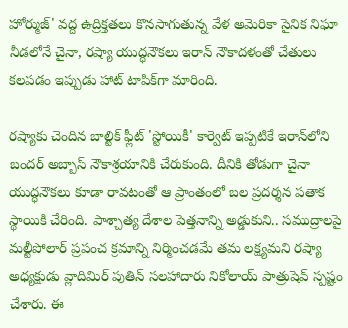హోర్ముజ్' వద్ద ఉద్రిక్తతలు కొనసాగుతున్న వేళ అమెరికా సైనిక నిఘా నీడలోనే చైనా, రష్యా యుద్ధనౌకలు ఇరాన్ నౌకాదళంతో చేతులు కలపడం ఇప్పుడు హాట్ టాపిక్‌గా మారింది.

రష్యాకు చెందిన బాల్టిక్ ఫ్లీట్ 'స్టోయికీ' కార్వెట్ ఇప్పటికే ఇరాన్‌లోని బందర్ అబ్బాస్ నౌకాశ్రయానికి చేరుకుంది. దీనికి తోడుగా చైనా యుద్ధనౌకలు కూడా రావటంతో ఆ ప్రాంతంలో బల ప్రదర్శన పతాక స్థాయికి చేరింది. పాశ్చాత్య దేశాల పెత్తనాన్ని అడ్డుకుని.. సముద్రాలపై మల్టీపోలార్ ప్రపంచ క్రమాన్ని నిర్మించడమే తమ లక్ష్యమని రష్యా అధ్యక్షుడు వ్లాదిమిర్ పుతిన్ సలహాదారు నికోలాయ్ పాత్రుషెవ్ స్పష్టం చేశారు. ఈ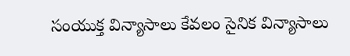సంయుక్త విన్యాసాలు కేవలం సైనిక విన్యాసాలు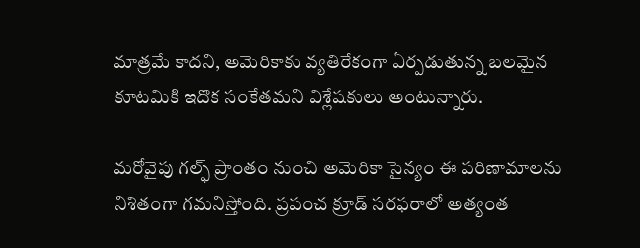మాత్రమే కాదని, అమెరికాకు వ్యతిరేకంగా ఏర్పడుతున్న బలమైన కూటమికి ఇదొక సంకేతమని విశ్లేషకులు అంటున్నారు.

మరోవైపు గల్ఫ్ ప్రాంతం నుంచి అమెరికా సైన్యం ఈ పరిణామాలను నిశితంగా గమనిస్తోంది. ప్రపంచ క్రూడ్ సరఫరాలో అత్యంత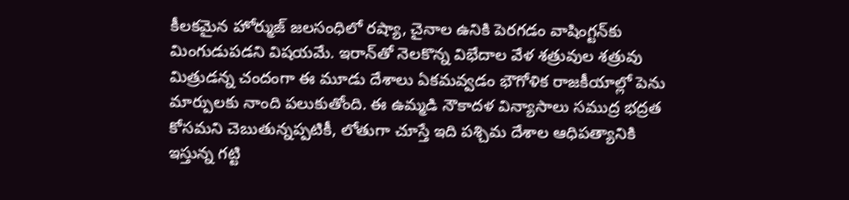కీలకమైన హోర్ముజ్ జలసంధిలో రష్యా, చైనాల ఉనికి పెరగడం వాషింగ్టన్‌కు మింగుడుపడని విషయమే. ఇరాన్‌తో నెలకొన్న విభేదాల వేళ శత్రువుల శత్రువు మిత్రుడన్న చందంగా ఈ మూడు దేశాలు ఏకమవ్వడం భౌగోళిక రాజకీయాల్లో పెను మార్పులకు నాంది పలుకుతోంది. ఈ ఉమ్మడి నౌకాదళ విన్యాసాలు సముద్ర భద్రత కోసమని చెబుతున్నప్పటికీ, లోతుగా చూస్తే ఇది పశ్చిమ దేశాల ఆధిపత్యానికి ఇస్తున్న గట్టి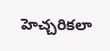హెచ్చరికలా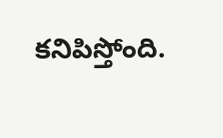కనిపిస్తోంది.